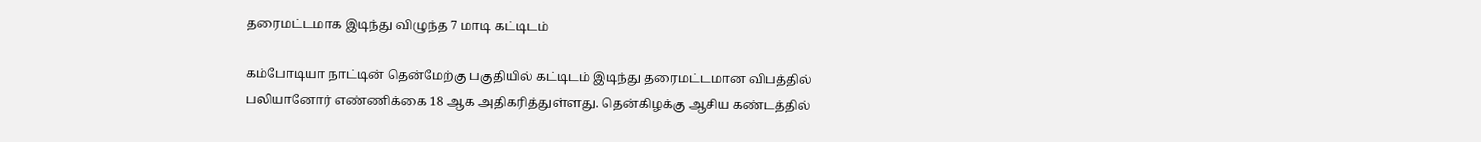தரைமட்டமாக இடிந்து விழுந்த 7 மாடி கட்டிடம்

கம்போடியா நாட்டின் தென்மேற்கு பகுதியில் கட்டிடம் இடிந்து தரைமட்டமான விபத்தில் பலியானோர் எண்ணிக்கை 18 ஆக அதிகரித்துள்ளது. தென்கிழக்கு ஆசிய கண்டத்தில்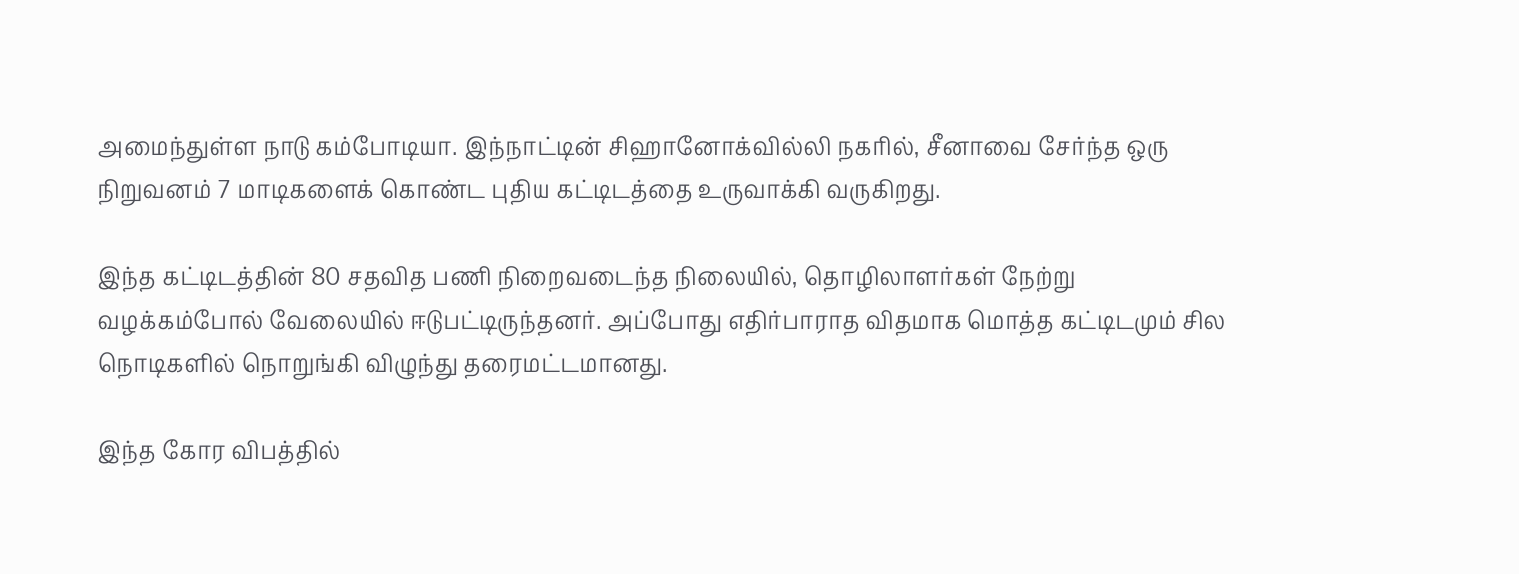அமைந்துள்ள நாடு கம்போடியா. இந்நாட்டின் சிஹானோக்வில்லி நகரில், சீனாவை சேர்ந்த ஒரு நிறுவனம் 7 மாடிகளைக் கொண்ட புதிய கட்டிடத்தை உருவாக்கி வருகிறது.

இந்த கட்டிடத்தின் 80 சதவித பணி நிறைவடைந்த நிலையில், தொழிலாளர்கள் நேற்று வழக்கம்போல் வேலையில் ஈடுபட்டிருந்தனர். அப்போது எதிர்பாராத விதமாக மொத்த கட்டிடமும் சில நொடிகளில் நொறுங்கி விழுந்து தரைமட்டமானது.

இந்த கோர விபத்தில்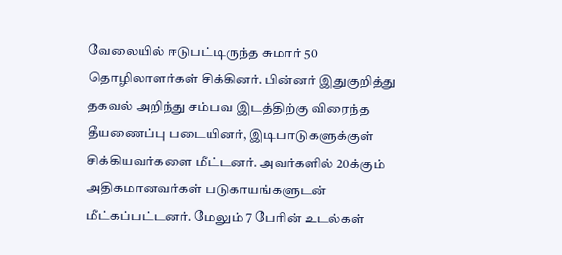வேலையில் ஈடுபட்டிருந்த சுமார் 50 தொழிலாளர்கள் சிக்கினர். பின்னர் இதுகுறித்து தகவல் அறிந்து சம்பவ இடத்திற்கு விரைந்த தீயணைப்பு படையினர், இடிபாடுகளுக்குள் சிக்கியவர்களை மீட்டனர். அவர்களில் 20க்கும் அதிகமானவர்கள் படுகாயங்களுடன் மீட்கப்பட்டனர். மேலும் 7 பேரின் உடல்கள்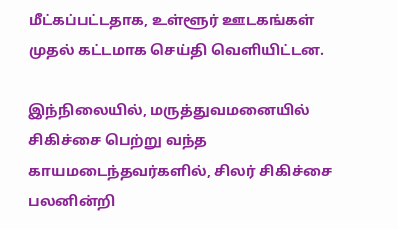மீட்கப்பட்டதாக, உள்ளூர் ஊடகங்கள் முதல் கட்டமாக செய்தி வெளியிட்டன.

இந்நிலையில், மருத்துவமனையில் சிகிச்சை பெற்று வந்த காயமடைந்தவர்களில், சிலர் சிகிச்சை பலனின்றி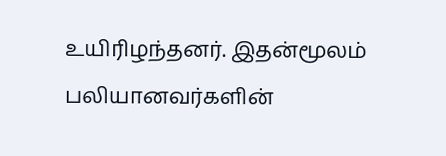உயிரிழந்தனர். இதன்மூலம் பலியானவர்களின்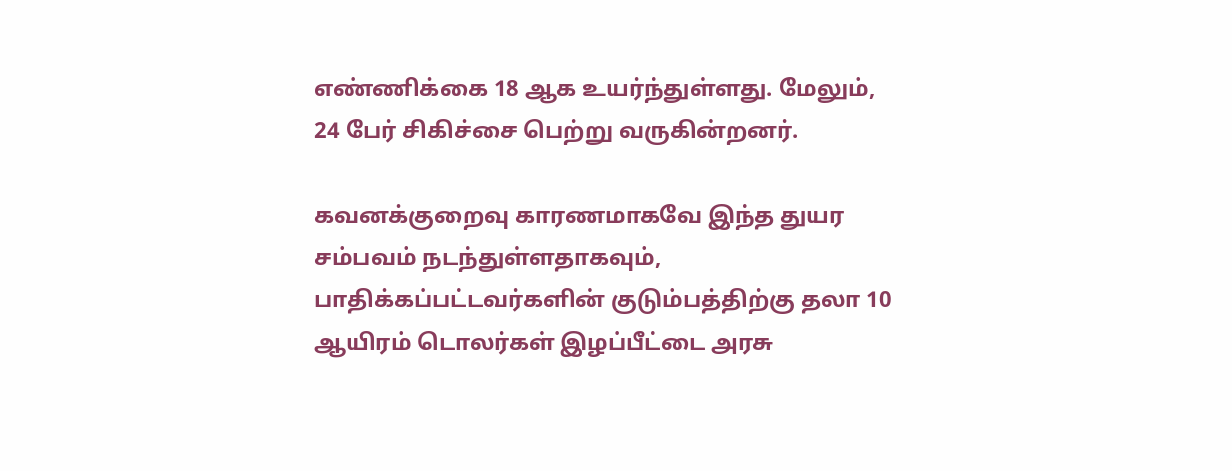எண்ணிக்கை 18 ஆக உயர்ந்துள்ளது. மேலும், 24 பேர் சிகிச்சை பெற்று வருகின்றனர்.

கவனக்குறைவு காரணமாகவே இந்த துயர சம்பவம் நடந்துள்ளதாகவும், பாதிக்கப்பட்டவர்களின் குடும்பத்திற்கு தலா 10 ஆயிரம் டொலர்கள் இழப்பீட்டை அரசு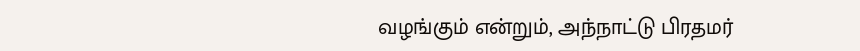வழங்கும் என்றும், அந்நாட்டு பிரதமர்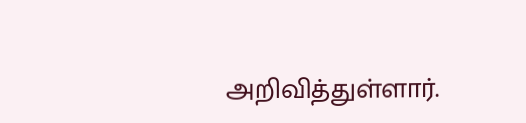அறிவித்துள்ளார்.